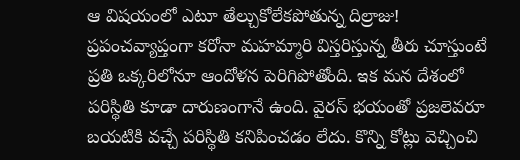ఆ విషయంలో ఎటూ తేల్చుకోలేకపోతున్న దిల్రాజు!
ప్రపంచవ్యాప్తంగా కరోనా మహమ్మారి విస్తరిస్తున్న తీరు చూస్తుంటే ప్రతి ఒక్కరిలోనూ ఆందోళన పెరిగిపోతోంది. ఇక మన దేశంలో పరిస్థితి కూడా దారుణంగానే ఉంది. వైరస్ భయంతో ప్రజలెవరూ బయటికి వచ్చే పరిస్థితి కనిపించడం లేదు. కొన్ని కోట్లు వెచ్చించి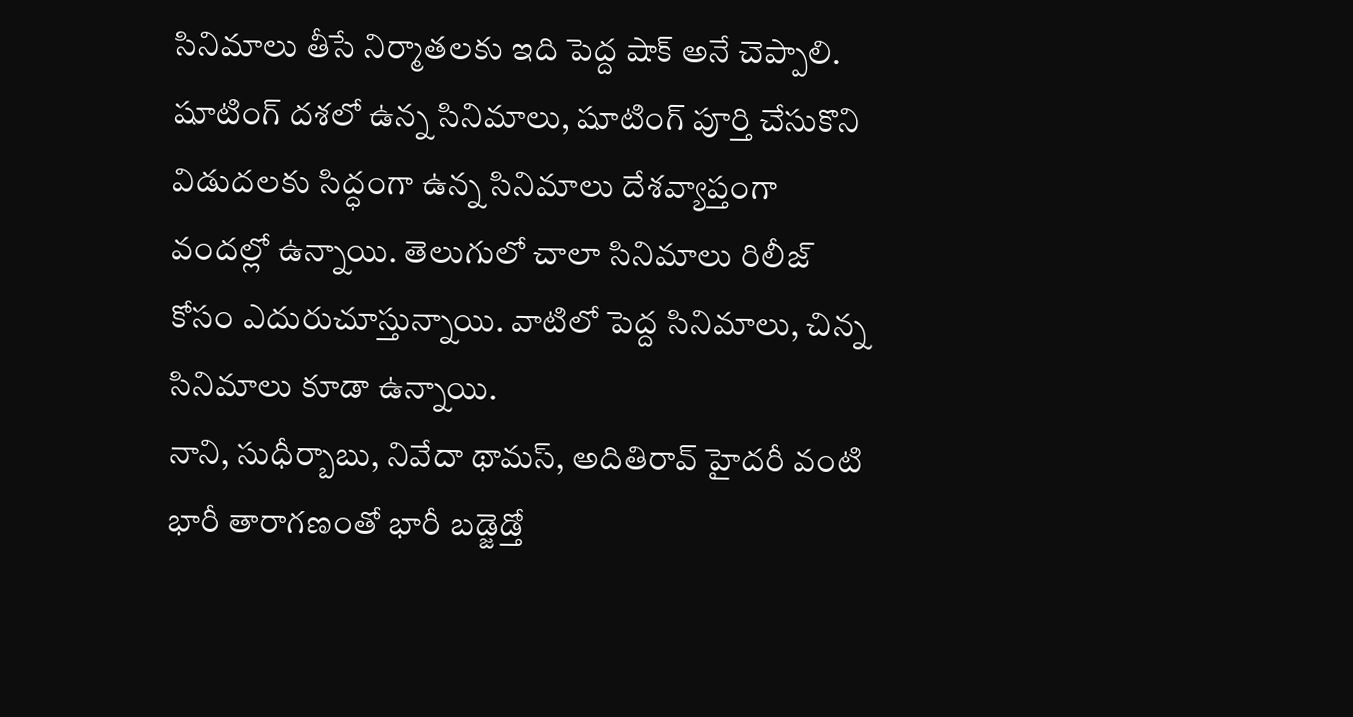సినిమాలు తీసే నిర్మాతలకు ఇది పెద్ద షాక్ అనే చెప్పాలి. షూటింగ్ దశలో ఉన్న సినిమాలు, షూటింగ్ పూర్తి చేసుకొని విడుదలకు సిద్ధంగా ఉన్న సినిమాలు దేశవ్యాప్తంగా వందల్లో ఉన్నాయి. తెలుగులో చాలా సినిమాలు రిలీజ్ కోసం ఎదురుచూస్తున్నాయి. వాటిలో పెద్ద సినిమాలు, చిన్న సినిమాలు కూడా ఉన్నాయి.
నాని, సుధీర్బాబు, నివేదా థామస్, అదితిరావ్ హైదరీ వంటి భారీ తారాగణంతో భారీ బడ్జెడ్తో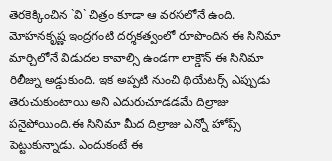తెరకెక్కించిన `వి` చిత్రం కూడా ఆ వరసలోనే ఉంది. మోహనకృష్ణ ఇంద్రగంటి దర్శకత్వంలో రూపొందిన ఈ సినిమా మార్చిలోనే విడుదల కావాల్సి ఉండగా లాక్డౌన్ ఈ సినిమా రిలీజ్ను అడ్డుకుంది. ఇక అప్పటి నుంచి థియేటర్స్ ఎప్పుడు తెరుచుకుంటాయి అని ఎదురుచూడడమే దిల్రాజు పనైపోయింది.ఈ సినిమా మీద దిల్రాజు ఎన్నో హోప్స్ పెట్టుకున్నాడు. ఎందుకంటే ఈ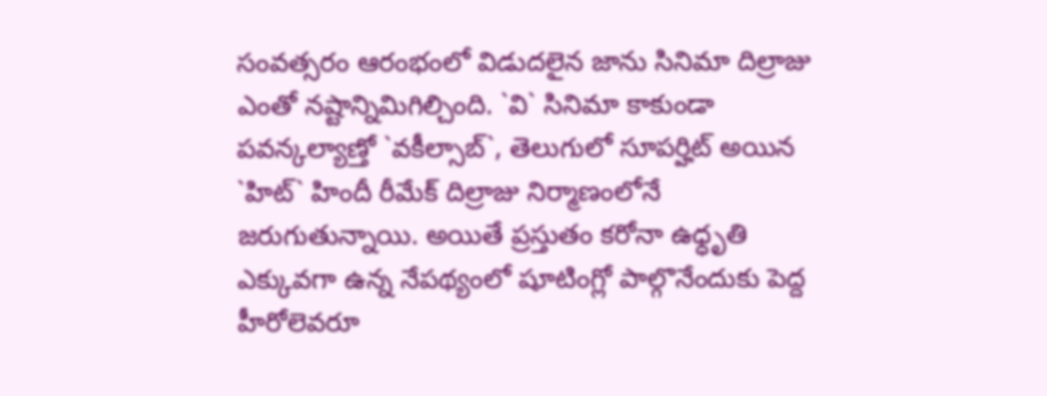సంవత్సరం ఆరంభంలో విడుదలైన జాను సినిమా దిల్రాజు ఎంతో నష్టాన్నిమిగిల్చింది. `వి` సినిమా కాకుండా పవన్కల్యాణ్తో `వకీల్సాబ్`, తెలుగులో సూపర్హిట్ అయిన `హిట్` హిందీ రీమేక్ దిల్రాజు నిర్మాణంలోనే జరుగుతున్నాయి. అయితే ప్రస్తుతం కరోనా ఉధ్ధృతి ఎక్కువగా ఉన్న నేపథ్యంలో షూటింగ్లో పాల్గొనేందుకు పెద్ద హీరోలెవరూ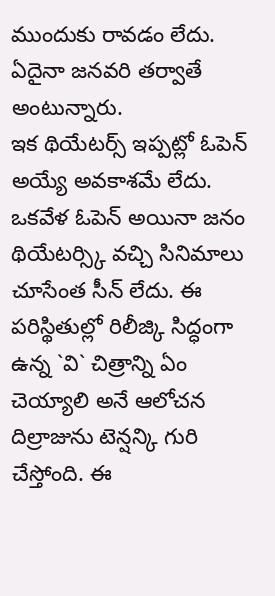ముందుకు రావడం లేదు. ఏదైనా జనవరి తర్వాతే అంటున్నారు.
ఇక థియేటర్స్ ఇప్పట్లో ఓపెన్ అయ్యే అవకాశమే లేదు. ఒకవేళ ఓపెన్ అయినా జనం థియేటర్స్కి వచ్చి సినిమాలు చూసేంత సీన్ లేదు. ఈ పరిస్థితుల్లో రిలీజ్కి సిద్ధంగా ఉన్న `వి` చిత్రాన్ని ఏం చెయ్యాలి అనే ఆలోచన దిల్రాజును టెన్షన్కి గురి చేస్తోంది. ఈ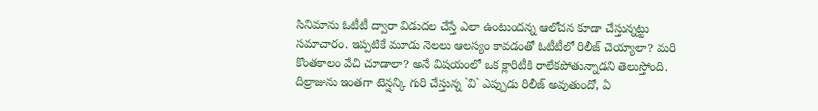సినిమాను ఓటీటీ ద్వారా విడుదల చేస్తే ఎలా ఉంటుందన్న ఆలోచన కూడా చేస్తున్నట్టు సమాచారం. ఇప్పటికే మూడు నెలలు ఆలస్యం కావడంతో ఓటీటీలో రిలీజ్ చెయ్యాలా? మరి కొంతకాలం వేచి చూడాలా? అనే విషయంలో ఒక క్లారిటీకి రాలేకపోతున్నాడని తెలుస్తోంది. దిల్రాజును ఇంతగా టెన్షన్కి గురి చేస్తున్న `వి` ఎప్పుడు రిలీజ్ అవుతుందో, ఏ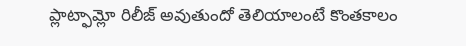ప్లాట్ఫామ్లో రిలీజ్ అవుతుందో తెలియాలంటే కొంతకాలం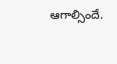ఆగాల్సిందే.